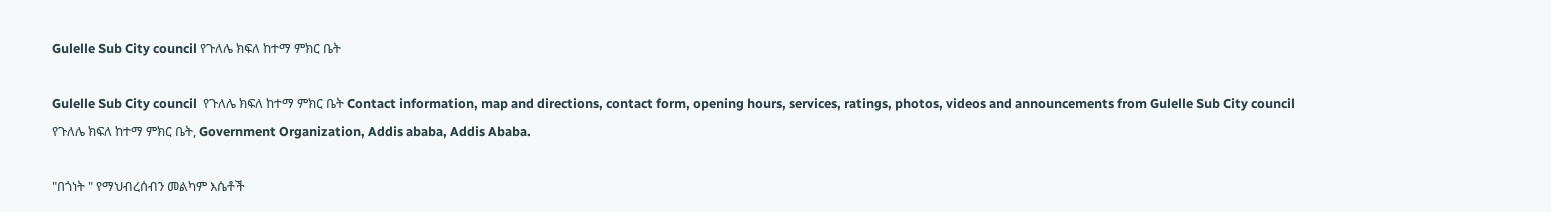Gulelle Sub City council የጉለሌ ክፍለ ከተማ ምክር ቤት

Gulelle Sub City council  የጉለሌ ክፍለ ከተማ ምክር ቤት Contact information, map and directions, contact form, opening hours, services, ratings, photos, videos and announcements from Gulelle Sub City council የጉለሌ ክፍለ ከተማ ምክር ቤት, Government Organization, Addis ababa, Addis Ababa.

"በጎነት " የማህብረሰብን መልካም እሴቶች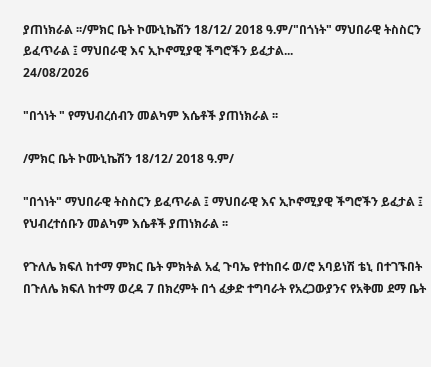ያጠነክራል ፡፡/ምክር ቤት ኮሙኒኬሽን 18/12/ 2018 ዓ.ም/"በጎነት" ማህበራዊ ትስስርን ይፈጥራል ፤ ማህበራዊ እና ኢኮኖሚያዊ ችግሮችን ይፈታል...
24/08/2026

"በጎነት " የማህብረሰብን መልካም እሴቶች ያጠነክራል ፡፡

/ምክር ቤት ኮሙኒኬሽን 18/12/ 2018 ዓ.ም/

"በጎነት" ማህበራዊ ትስስርን ይፈጥራል ፤ ማህበራዊ እና ኢኮኖሚያዊ ችግሮችን ይፈታል ፤ የህብረተሰቡን መልካም እሴቶች ያጠነክራል ፡፡

የጉለሌ ክፍለ ከተማ ምክር ቤት ምክትል አፈ ጉባኤ የተከበሩ ወ/ሮ አባይነሽ ቴኒ በተገኙበት በጉለሌ ክፍለ ከተማ ወረዳ 7 በክረምት በጎ ፈቃድ ተግባራት የአረጋውያንና የአቅመ ደማ ቤት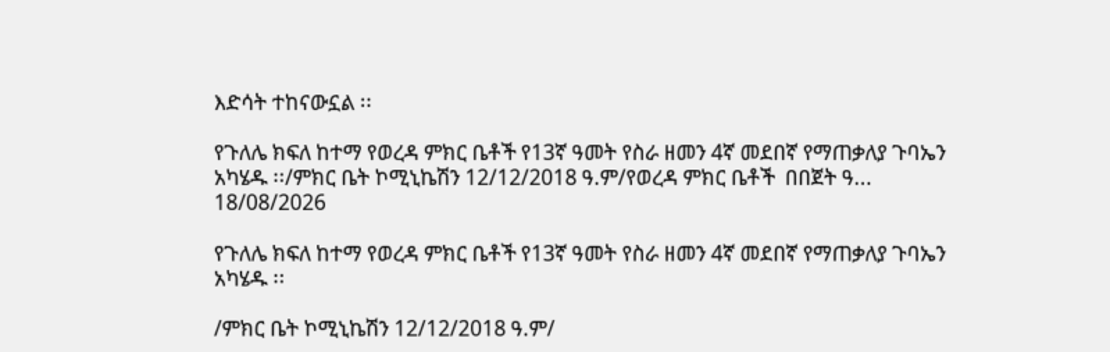እድሳት ተከናውኗል ፡፡

የጉለሌ ክፍለ ከተማ የወረዳ ምክር ቤቶች የ13ኛ ዓመት የስራ ዘመን 4ኛ መደበኛ የማጠቃለያ ጉባኤን አካሄዱ ፡፡/ምክር ቤት ኮሚኒኬሽን 12/12/2018 ዓ.ም/የወረዳ ምክር ቤቶች  በበጀት ዓ...
18/08/2026

የጉለሌ ክፍለ ከተማ የወረዳ ምክር ቤቶች የ13ኛ ዓመት የስራ ዘመን 4ኛ መደበኛ የማጠቃለያ ጉባኤን አካሄዱ ፡፡

/ምክር ቤት ኮሚኒኬሽን 12/12/2018 ዓ.ም/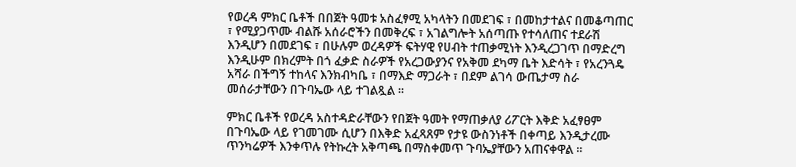የወረዳ ምክር ቤቶች በበጀት ዓመቱ አስፈፃሚ አካላትን በመደገፍ ፣ በመከታተልና በመቆጣጠር ፣ የሚያጋጥሙ ብልሹ አሰራሮችን በመቅረፍ ፣ አገልግሎት አሰጣጡ የተሳለጠና ተደራሽ እንዲሆን በመደገፍ ፣ በሁሉም ወረዳዎች ፍትሃዊ የሀብት ተጠቃሚነት እንዲረጋገጥ በማድረግ እንዲሁም በክረምት በጎ ፈቃድ ስራዎች የአረጋውያንና የአቅመ ደካማ ቤት እድሳት ፣ የአረንጓዴ አሻራ በችግኝ ተከላና እንክብካቤ ፣ በማእድ ማጋራት ፣ በደም ልገሳ ውጤታማ ስራ መሰራታቸውን በጉባኤው ላይ ተገልጿል ፡፡

ምክር ቤቶች የወረዳ አስተዳድራቸውን የበጀት ዓመት የማጠቃለያ ሪፖርት እቅድ አፈፃፀም በጉባኤው ላይ የገመገሙ ሲሆን በእቅድ አፈጻጸም የታዩ ውስንነቶች በቀጣይ እንዲታረሙ ጥንካሬዎች እንቀጥሉ የትኩረት አቅጣጫ በማስቀመጥ ጉባኤያቸውን አጠናቀዋል ፡፡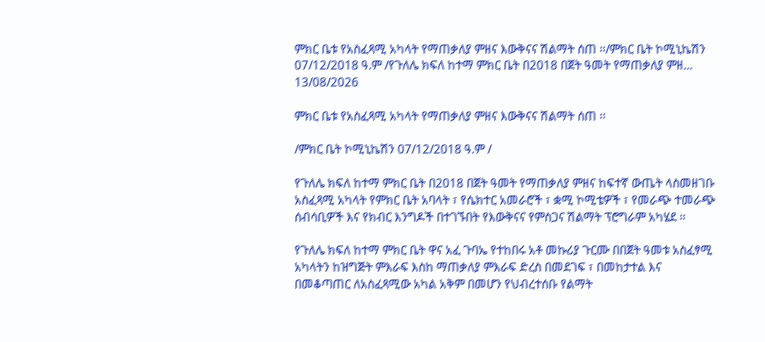ምክር ቤቱ የአስፈጻሚ አካላት የማጠቃለያ ምዘና እውቅናና ሽልማት ሰጠ ፡፡/ምክር ቤት ኮሚኒኬሽን 07/12/2018 ዓ.ም /የጉለሌ ክፍለ ከተማ ምክር ቤት በ2018 በጀት ዓመት የማጠቃለያ ምዘ...
13/08/2026

ምክር ቤቱ የአስፈጻሚ አካላት የማጠቃለያ ምዘና እውቅናና ሽልማት ሰጠ ፡፡

/ምክር ቤት ኮሚኒኬሽን 07/12/2018 ዓ.ም /

የጉለሌ ክፍለ ከተማ ምክር ቤት በ2018 በጀት ዓመት የማጠቃለያ ምዘና ከፍተኛ ውጤት ላስመዘገቡ አስፈጻሚ አካላት የምክር ቤት አባላት ፣ የሴክተር አመራሮች ፣ ቋሚ ኮሚቴዎች ፣ የመራጭ ተመራጭ ሰብሳቢዎች እና የክብር እንግዶች በተገኙበት የእውቅናና የምስጋና ሽልማት ፕሮግራም አካሄደ ፡፡

የጉለሌ ክፍለ ከተማ ምክር ቤት ዋና አፈ ጉባኤ የተከበሩ አቶ መኩሪያ ጉርሙ በበጀት ዓመቱ አስፈፃሚ አካላትን ከዝግጅት ምእራፍ እስከ ማጠቃለያ ምእራፍ ድረስ በመደገፍ ፣ በመከታተል እና በመቆጣጠር ለአስፈጻሚው አካል አቅም በመሆን የህብረተሰቡ የልማት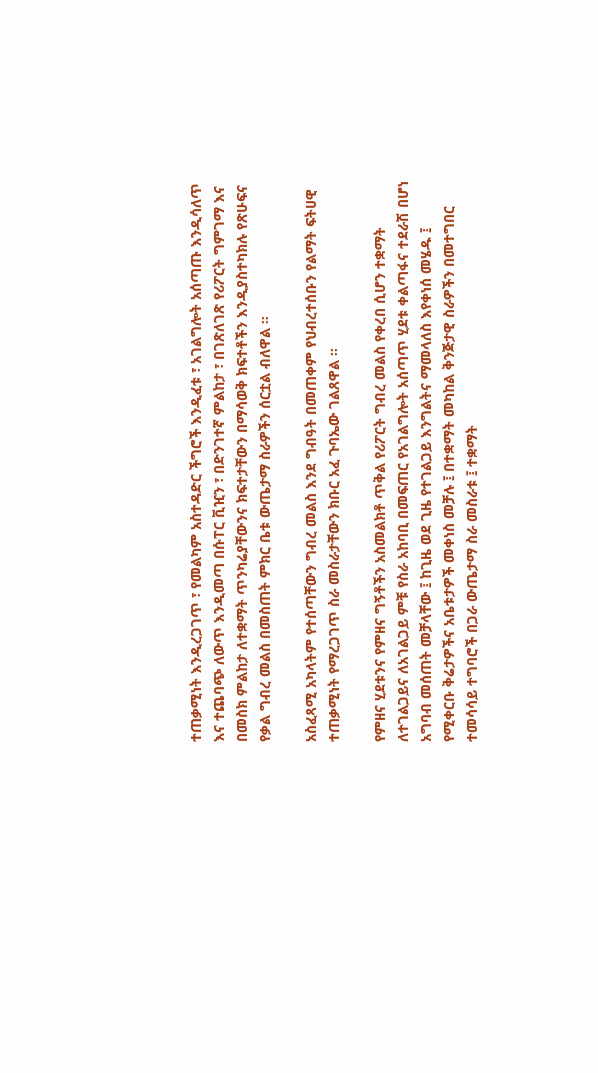ተጠቃሚነት እንዲረጋገጥ ፣ የመልካም አስተዳድር ችግሮች እንዲፈቱ ፣ አገልግሎት አሰጣጡ እንዲሳለጥ እና ተጨባጭ ለውጥ እንዲመጣ በሱፐር ቪዢን ፣ በድንገተኛ ምልከታ ፣ በገጽለገጽ የሪፖርት ግምገማ እና በመስክ ምልከታ ለተቋማት ጥንካሬያቸውንና ክፍተታቸውን በማሳወቅ ክፍተቶችን እንዲያስተካክሉ የጽሁፍና የቃል ግብረ መልስ በመስጠት ምክር ቤቱ ውጤታማ ስራዎችን ሰርቷል ብለዋል ፡፡

አስፈጻሚ አካላትም የተሰጣቸውን ግብረ መልስ እንደ ግብዓት በመጠቀም የህብረተሰቡን የልማት ፍትሀዊ ተጠቃሚነት የማረጋገጥ ስራ መስራታቸውን ክቡር አፈ ጉባኤው ገልጸዋል ፡፡

የምዘና ሂደቱንና የምዘና ግኝቶችን አስመልክቶ ጥቅል የሪፖርት ግብረ መልስ የቀረበ ሲሆን ተቋማት ለተገልጋይና ለአገልጋይ ምቹ የስራ አከባቢ በመፍጠር የአገልግሎት አሰጣጥ ሂደቱ ቀልጣፋና ተደራሽ በሆነ አግባብ መሰጠት መቻላቸው ፤ ከጊዜ ወደ ጊዜ የተገልጋይ እንግልትና ማመላለስ እየቀነሰ መሄዱ ፤ የሚቀርቡ ቅሬታዎችና አቤቱታዎች መቀነስ መቻሉ ፤ በተቋማት መካከል ቅንጅታዊ ስራዎችን በመተግበር ተመሳሳይ ተግባሮች በጋራ ውጤታማ ስራ መስራቱ ፤ ተቋማት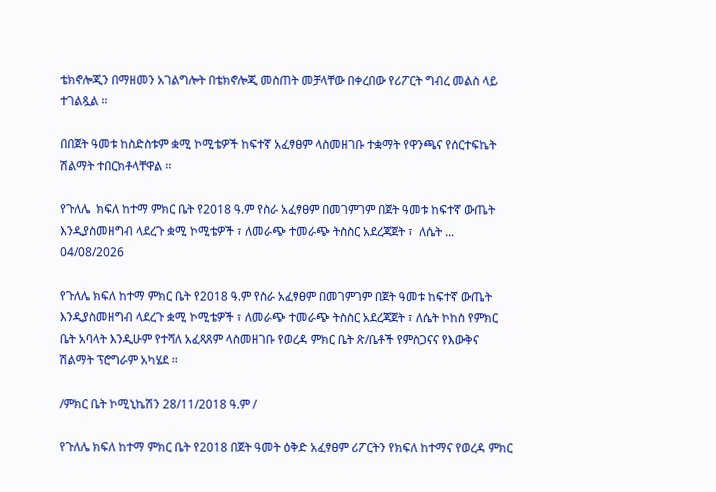ቴክኖሎጂን በማዘመን አገልግሎት በቴክኖሎጂ መስጠት መቻላቸው በቀረበው የሪፖርት ግብረ መልስ ላይ ተገልጿል ፡፡

በበጀት ዓመቱ ከስድስቱም ቋሚ ኮሚቴዎች ከፍተኛ አፈፃፀም ላስመዘገቡ ተቋማት የዋንጫና የሰርተፍኬት ሽልማት ተበርክቶላቸዋል ፡፡

የጉለሌ  ክፍለ ከተማ ምክር ቤት የ2018 ዓ.ም የስራ አፈፃፀም በመገምገም በጀት ዓመቱ ከፍተኛ ውጤት እንዲያስመዘግብ ላደረጉ ቋሚ ኮሚቴዎች ፣ ለመራጭ ተመራጭ ትስስር አደረጃጀት ፣  ለሴት ...
04/08/2026

የጉለሌ ክፍለ ከተማ ምክር ቤት የ2018 ዓ.ም የስራ አፈፃፀም በመገምገም በጀት ዓመቱ ከፍተኛ ውጤት እንዲያስመዘግብ ላደረጉ ቋሚ ኮሚቴዎች ፣ ለመራጭ ተመራጭ ትስስር አደረጃጀት ፣ ለሴት ኮከስ የምክር ቤት አባላት እንዲሁም የተሻለ አፈጻጸም ላስመዘገቡ የወረዳ ምክር ቤት ጽ/ቤቶች የምስጋናና የእውቅና ሽልማት ፕሮግራም አካሄደ ፡፡

/ምክር ቤት ኮሚኒኬሽን 28/11/2018 ዓ.ም /

የጉለሌ ክፍለ ከተማ ምክር ቤት የ2018 በጀት ዓመት ዕቅድ አፈፃፀም ሪፖርትን የክፍለ ከተማና የወረዳ ምክር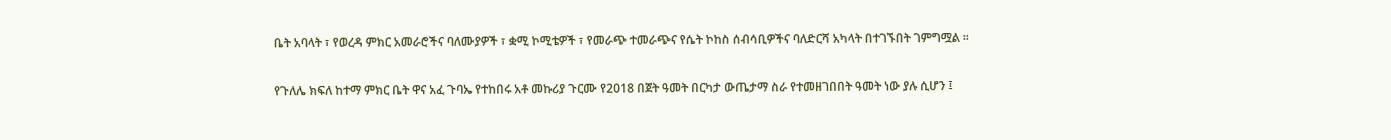ቤት አባላት ፣ የወረዳ ምክር አመራሮችና ባለሙያዎች ፣ ቋሚ ኮሚቴዎች ፣ የመራጭ ተመራጭና የሴት ኮከስ ሰብሳቢዎችና ባለድርሻ አካላት በተገኙበት ገምግሟል ፡፡

የጉለሌ ክፍለ ከተማ ምክር ቤት ዋና አፈ ጉባኤ የተከበሩ አቶ መኩሪያ ጉርሙ የ2018 በጀት ዓመት በርካታ ውጤታማ ስራ የተመዘገበበት ዓመት ነው ያሉ ሲሆን ፤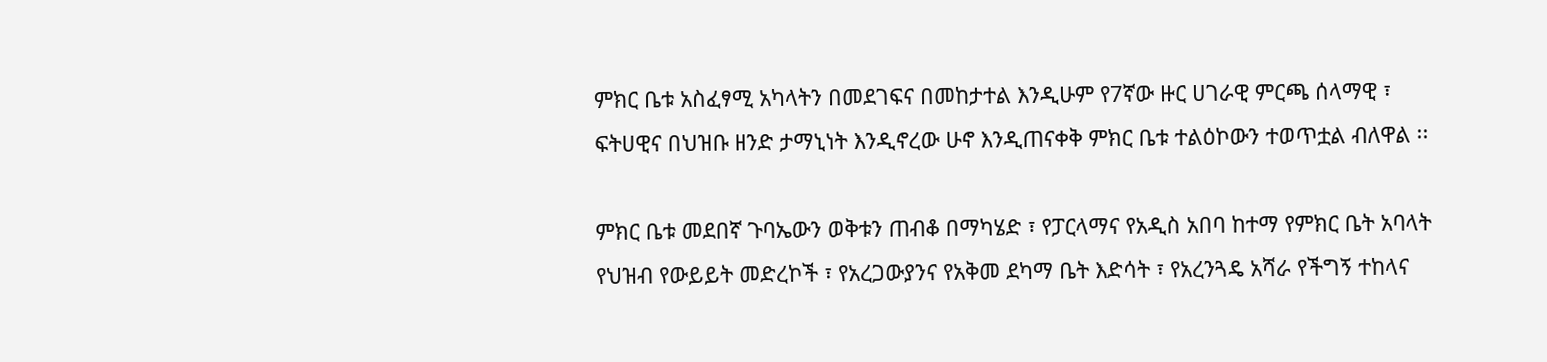ምክር ቤቱ አስፈፃሚ አካላትን በመደገፍና በመከታተል እንዲሁም የ7ኛው ዙር ሀገራዊ ምርጫ ሰላማዊ ፣ ፍትሀዊና በህዝቡ ዘንድ ታማኒነት እንዲኖረው ሁኖ እንዲጠናቀቅ ምክር ቤቱ ተልዕኮውን ተወጥቷል ብለዋል ፡፡

ምክር ቤቱ መደበኛ ጉባኤውን ወቅቱን ጠብቆ በማካሄድ ፣ የፓርላማና የአዲስ አበባ ከተማ የምክር ቤት አባላት የህዝብ የውይይት መድረኮች ፣ የአረጋውያንና የአቅመ ደካማ ቤት እድሳት ፣ የአረንጓዴ አሻራ የችግኝ ተከላና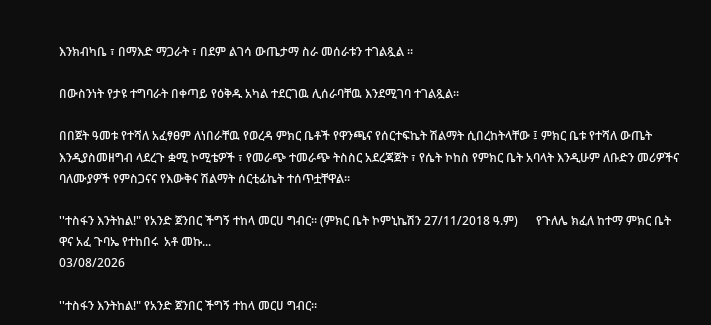እንክብካቤ ፣ በማእድ ማጋራት ፣ በደም ልገሳ ውጤታማ ስራ መሰራቱን ተገልጿል ፡፡

በውስንነት የታዩ ተግባራት በቀጣይ የዕቅዱ አካል ተደርገዉ ሊሰራባቸዉ እንደሚገባ ተገልጿል፡፡

በበጀት ዓመቱ የተሻለ አፈፃፀም ለነበራቸዉ የወረዳ ምክር ቤቶች የዋንጫና የሰርተፍኬት ሽልማት ሲበረከትላቸው ፤ ምክር ቤቱ የተሻለ ውጤት እንዲያስመዘግብ ላደረጉ ቋሚ ኮሚቴዎች ፣ የመራጭ ተመራጭ ትስስር አደረጃጀት ፣ የሴት ኮከስ የምክር ቤት አባላት እንዲሁም ለቡድን መሪዎችና ባለሙያዎች የምስጋናና የእውቅና ሽልማት ሰርቲፊኬት ተሰጥቷቸዋል፡፡

''ተስፋን እንትከል!" የአንድ ጀንበር ችግኝ ተከላ መርሀ ግብር። (ምክር ቤት ኮምኒኬሽን 27/11/2018 ዓ.ም)      የጉለሌ ክፈለ ከተማ ምክር ቤት ዋና አፈ ጉባኤ የተከበሩ  አቶ መኩ...
03/08/2026

''ተስፋን እንትከል!" የአንድ ጀንበር ችግኝ ተከላ መርሀ ግብር።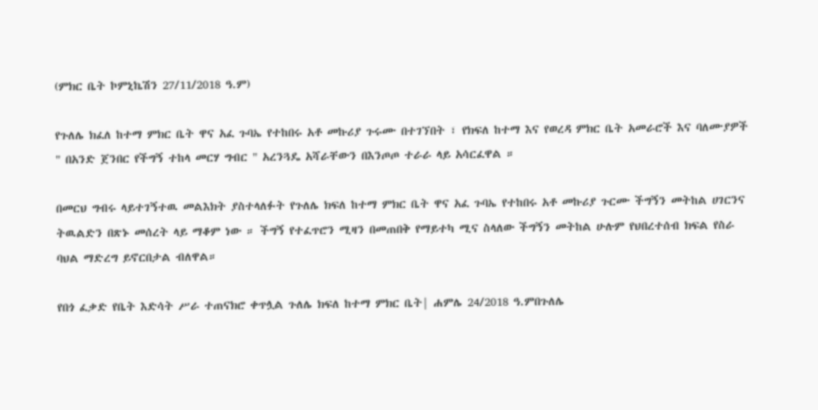(ምክር ቤት ኮምኒኬሽን 27/11/2018 ዓ.ም)

የጉለሌ ክፈለ ከተማ ምክር ቤት ዋና አፈ ጉባኤ የተከበሩ አቶ መኩሪያ ጉሩሙ በተገኘበት ፣ የክፍለ ከተማ እና የወረዳ ምክር ቤት አመራሮች እና ባለሙያዎች " በአንድ ጀንበር የችግኝ ተከላ መርሃ ግብር " አረንጓዴ አሻራቸውን በእንጦጦ ተራራ ላይ አሳርፈዋል ።

በመርህ ግብሩ ላይተገኝተዉ መልእክት ያስተላለፉት የጉለሌ ክፍለ ከተማ ምክር ቤት ዋና አፈ ጉባኤ የተከበሩ አቶ መኩሪያ ጉርሙ ችግኝን መትከል ሀገርንና ትዉልድን በጽኑ መሰረት ላይ ማቆም ነው ። ችግኝ የተፈጥሮን ሚዛን በመጠበቅ የማይተካ ሚና ስላለው ችግኝን መትከል ሁሉም የህበረተሰብ ክፍል የስራ ባህል ማድረግ ይኖርበታል ብለዋል።

የበጎ ፈቃድ የቤት እድሳት ሥራ ተጠናክሮ ቀጥሏል ጉለሌ ክፍለ ከተማ ምክር ቤት| ሐምሌ 24/2018 ዓ.ምበጉለሌ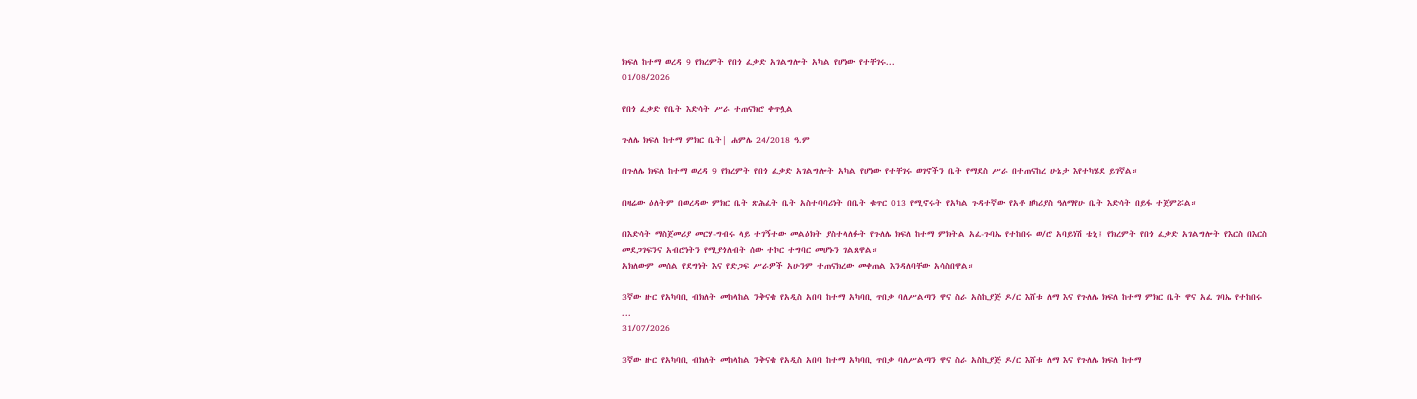ክፍለ ከተማ ወረዳ 9 የክረምት የበጎ ፈቃድ አገልግሎት አካል የሆነው የተቸገሩ...
01/08/2026

የበጎ ፈቃድ የቤት እድሳት ሥራ ተጠናክሮ ቀጥሏል

ጉለሌ ክፍለ ከተማ ምክር ቤት| ሐምሌ 24/2018 ዓ.ም

በጉለሌ ክፍለ ከተማ ወረዳ 9 የክረምት የበጎ ፈቃድ አገልግሎት አካል የሆነው የተቸገሩ ወገኖችን ቤት የማደስ ሥራ በተጠናከረ ሁኔታ እየተካሄደ ይገኛል።

በዛሬው ዕለትም በወረዳው ምክር ቤት ጽሕፈት ቤት አስተባባሪነት በቤት ቁጥር 013 የሚኖሩት የአካል ጉዳተኛው የአቶ ዘካሪያስ ዓለማየሁ ቤት እድሳት በይፋ ተጀምሯል።

በእድሳት ማስጀመሪያ መርሃ-ግብሩ ላይ ተገኝተው መልዕክት ያስተላለፉት የጉለሌ ክፍለ ከተማ ምክትል አፈ-ጉባኤ የተከበሩ ወ/ሮ አባይነሽ ቴኒ፤ የክረምት የበጎ ፈቃድ አገልግሎት የእርስ በእርስ መደጋገፍንና አብሮነትን የሚያጎለብት ሰው ተኮር ተግባር መሆኑን ገልጸዋል።
አክለውም መሰል የደግነት እና የድጋፍ ሥራዎች አሁንም ተጠናክረው መቀጠል እንዳለባቸው አሳስበዋል።

3ኛው ዙር የአካባቢ ብክለት መከላከል ንቅናቄ የአዲስ አበባ ከተማ አካባቢ ጥበቃ ባለሥልጣን ዋና ስራ አስኪያጅ ዶ/ር እሸቱ ለማ እና የጉለሌ ክፍለ ከተማ ምክር ቤት ዋና አፈ ገባኤ የተከበሩ ...
31/07/2026

3ኛው ዙር የአካባቢ ብክለት መከላከል ንቅናቄ የአዲስ አበባ ከተማ አካባቢ ጥበቃ ባለሥልጣን ዋና ስራ አስኪያጅ ዶ/ር እሸቱ ለማ እና የጉለሌ ክፍለ ከተማ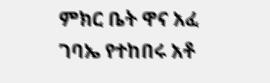ምክር ቤት ዋና አፈ ገባኤ የተከበሩ አቶ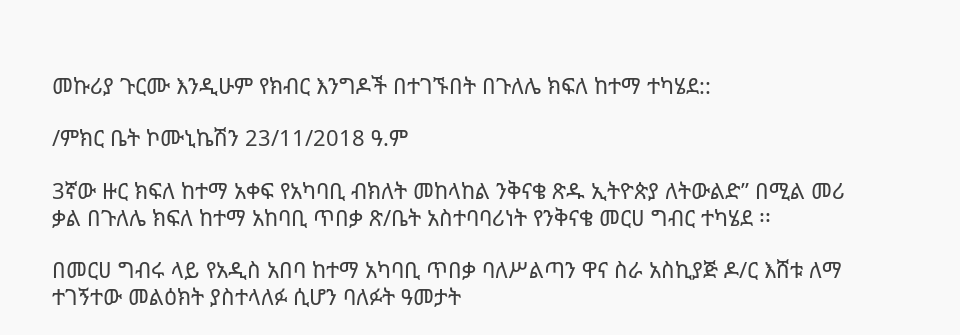መኩሪያ ጉርሙ እንዲሁም የክብር እንግዶች በተገኙበት በጉለሌ ክፍለ ከተማ ተካሄደ::

/ምክር ቤት ኮሙኒኬሽን 23/11/2018 ዓ.ም

3ኛው ዙር ክፍለ ከተማ አቀፍ የአካባቢ ብክለት መከላከል ንቅናቄ ጽዱ ኢትዮጵያ ለትውልድ” በሚል መሪ ቃል በጉለሌ ክፍለ ከተማ አከባቢ ጥበቃ ጽ/ቤት አስተባባሪነት የንቅናቄ መርሀ ግብር ተካሄደ ፡፡

በመርሀ ግብሩ ላይ የአዲስ አበባ ከተማ አካባቢ ጥበቃ ባለሥልጣን ዋና ስራ አስኪያጅ ዶ/ር እሸቱ ለማ ተገኝተው መልዕክት ያስተላለፉ ሲሆን ባለፉት ዓመታት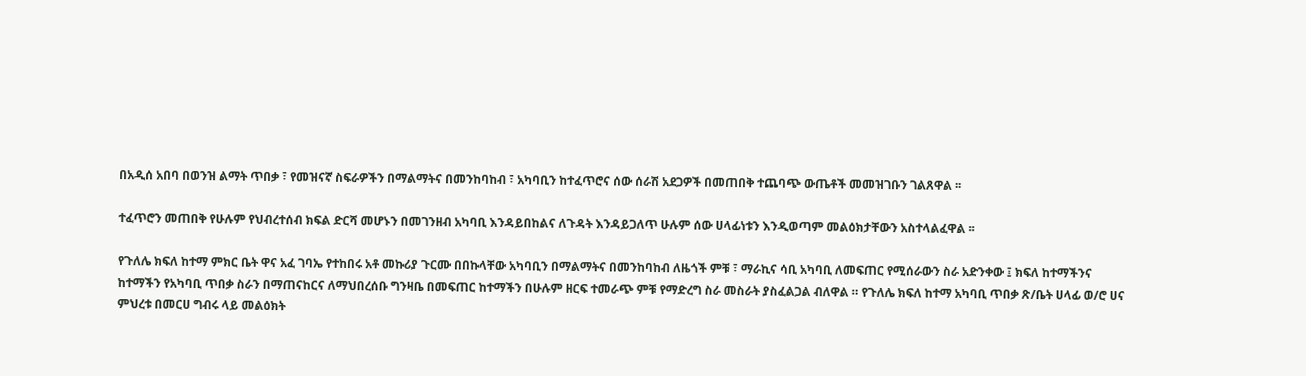በአዲሰ አበባ በወንዝ ልማት ጥበቃ ፣ የመዝናኛ ስፍራዎችን በማልማትና በመንከባከብ ፣ አካባቢን ከተፈጥሮና ሰው ሰራሽ አደጋዎች በመጠበቅ ተጨባጭ ውጤቶች መመዝገቡን ገልጸዋል ፡፡

ተፈጥሮን መጠበቅ የሁሉም የህብረተሰብ ክፍል ድርሻ መሆኑን በመገንዘብ አካባቢ እንዳይበከልና ለጉዳት እንዳይጋለጥ ሁሉም ሰው ሀላፊነቱን እንዲወጣም መልዕክታቸውን አስተላልፈዋል ፡፡

የጉለሌ ክፍለ ከተማ ምክር ቤት ዋና አፈ ገባኤ የተከበሩ አቶ መኩሪያ ጉርሙ በበኩላቸው አካባቢን በማልማትና በመንከባከብ ለዜጎች ምቹ ፣ ማራኪና ሳቢ አካባቢ ለመፍጠር የሚሰራውን ስራ አድንቀው ፤ ክፍለ ከተማችንና ከተማችን የአካባቢ ጥበቃ ስራን በማጠናከርና ለማህበረሰቡ ግንዛቤ በመፍጠር ከተማችን በሁሉም ዘርፍ ተመራጭ ምቹ የማድረግ ስራ መስራት ያስፈልጋል ብለዋል ። የጉለሌ ክፍለ ከተማ አካባቢ ጥበቃ ጽ/ቤት ሀላፊ ወ/ሮ ሀና ምህረቱ በመርሀ ግብሩ ላይ መልዕክት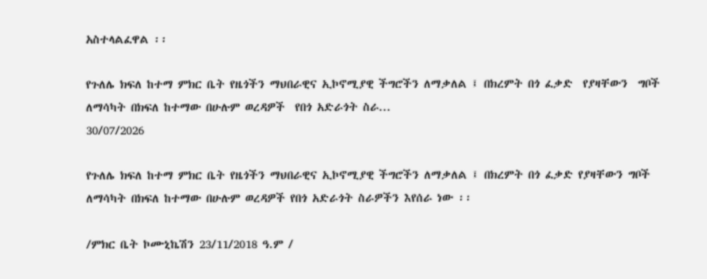አስተላልፈዋል ፡፡

የጉለሌ ክፍለ ከተማ ምክር ቤት የዜጎችን ማህበራዊና ኢኮኖሚያዊ ችግሮችን ለማቃለል ፤ በክረምት በጎ ፈቃድ  የያዛቸውን  ግቦች ለማሳካት በክፍለ ከተማው በሁሉም ወረዳዎች  የበጎ አድራጎት ስራ...
30/07/2026

የጉለሌ ክፍለ ከተማ ምክር ቤት የዜጎችን ማህበራዊና ኢኮኖሚያዊ ችግሮችን ለማቃለል ፤ በክረምት በጎ ፈቃድ የያዛቸውን ግቦች ለማሳካት በክፍለ ከተማው በሁሉም ወረዳዎች የበጎ አድራጎት ስራዎችን እየሰራ ነው ፡፡

/ምክር ቤት ኮሙኒኬሽን 23/11/2018 ዓ.ም /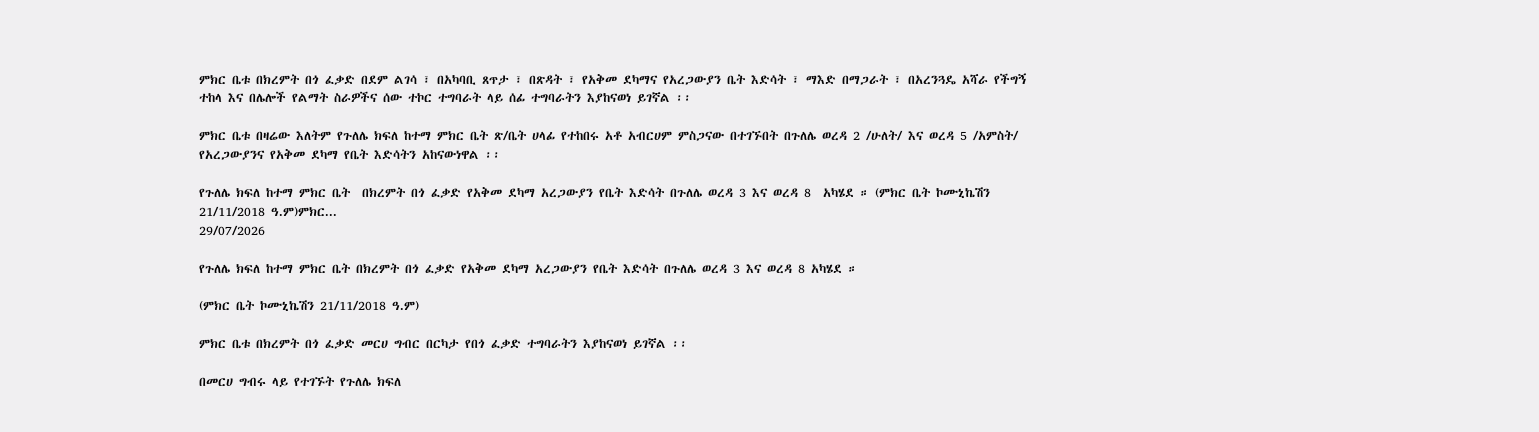ምክር ቤቱ በክረምት በጎ ፈቃድ በደም ልገሳ ፣ በአካባቢ ጸጥታ ፣ በጽዳት ፣ የአቅመ ደካማና የአረጋውያን ቤት እድሳት ፣ ማእድ በማጋራት ፣ በአረንጓዴ አሻራ የችግኝ ተከላ እና በሌሎች የልማት ስራዎችና ሰው ተኮር ተግባራት ላይ ሰፊ ተግባራትን እያከናወነ ይገኛል ፡፡

ምክር ቤቱ በዛሬው እለትም የጉለሌ ክፍለ ከተማ ምክር ቤት ጽ/ቤት ሀላፊ የተከበሩ አቶ አብርሀም ምስጋናው በተገኙበት በጉለሌ ወረዳ 2 /ሁለት/ እና ወረዳ 5 /አምስት/ የአረጋውያንና የአቅመ ደካማ የቤት እድሳትን አከናውነዋል ፡፡

የጉለሌ ክፍለ ከተማ ምክር ቤት  በክረምት በጎ ፈቃድ የአቅመ ደካማ አረጋውያን የቤት እድሳት በጉለሌ ወረዳ 3 እና ወረዳ 8  አካሄደ ። (ምክር ቤት ኮሙኒኬሽን 21/11/2018 ዓ.ም)ምክር...
29/07/2026

የጉለሌ ክፍለ ከተማ ምክር ቤት በክረምት በጎ ፈቃድ የአቅመ ደካማ አረጋውያን የቤት እድሳት በጉለሌ ወረዳ 3 እና ወረዳ 8 አካሄደ ።

(ምክር ቤት ኮሙኒኬሽን 21/11/2018 ዓ.ም)

ምክር ቤቱ በክረምት በጎ ፈቃድ መርሀ ግብር በርካታ የበጎ ፈቃድ ተግባራትን እያከናወነ ይገኛል ፡፡

በመርሀ ግብሩ ላይ የተገኙት የጉለሌ ክፍለ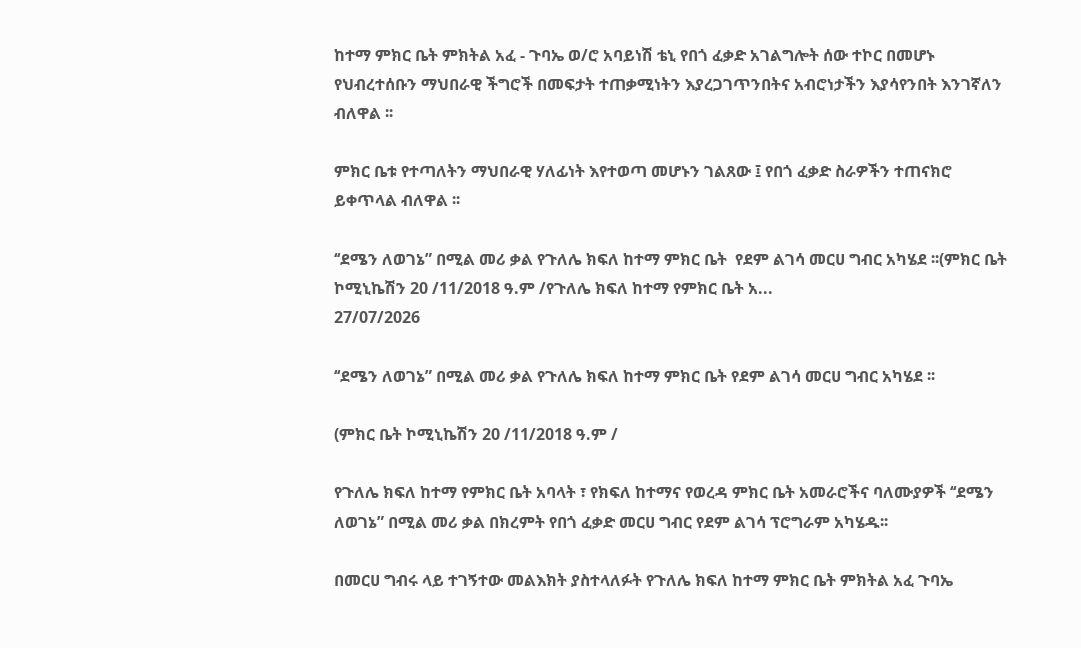ከተማ ምክር ቤት ምክትል አፈ - ጉባኤ ወ/ሮ አባይነሽ ቴኒ የበጎ ፈቃድ አገልግሎት ሰው ተኮር በመሆኑ የህብረተሰቡን ማህበራዊ ችግሮች በመፍታት ተጠቃሚነትን እያረጋገጥንበትና አብሮነታችን እያሳየንበት እንገኛለን ብለዋል ፡፡

ምክር ቤቱ የተጣለትን ማህበራዊ ሃለፊነት እየተወጣ መሆኑን ገልጸው ፤ የበጎ ፈቃድ ስራዎችን ተጠናክሮ ይቀጥላል ብለዋል ፡፡

‘‘ደሜን ለወገኔ” በሚል መሪ ቃል የጉለሌ ክፍለ ከተማ ምክር ቤት  የደም ልገሳ መርሀ ግብር አካሄደ ፡፡(ምክር ቤት ኮሚኒኬሽን 20 /11/2018 ዓ.ም /የጉለሌ ክፍለ ከተማ የምክር ቤት አ...
27/07/2026

‘‘ደሜን ለወገኔ” በሚል መሪ ቃል የጉለሌ ክፍለ ከተማ ምክር ቤት የደም ልገሳ መርሀ ግብር አካሄደ ፡፡

(ምክር ቤት ኮሚኒኬሽን 20 /11/2018 ዓ.ም /

የጉለሌ ክፍለ ከተማ የምክር ቤት አባላት ፣ የክፍለ ከተማና የወረዳ ምክር ቤት አመራሮችና ባለሙያዎች ‘‘ደሜን ለወገኔ” በሚል መሪ ቃል በክረምት የበጎ ፈቃድ መርሀ ግብር የደም ልገሳ ፕሮግራም አካሄዱ፡፡

በመርሀ ግብሩ ላይ ተገኝተው መልእክት ያስተላለፉት የጉለሌ ክፍለ ከተማ ምክር ቤት ምክትል አፈ ጉባኤ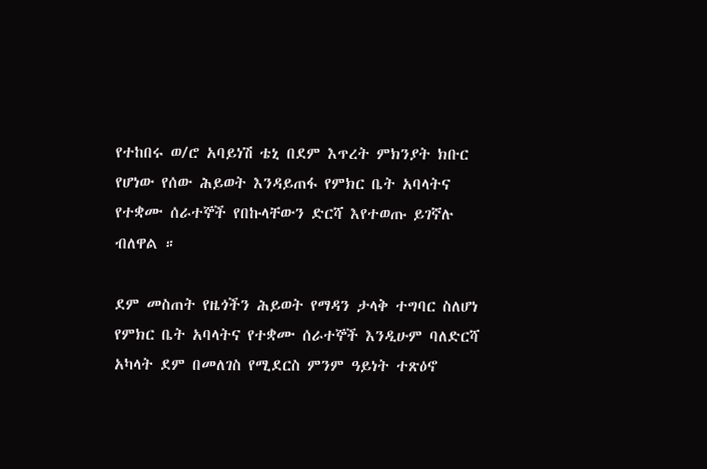የተከበሩ ወ/ሮ አባይነሽ ቴኒ በደም እጥረት ምክንያት ክቡር የሆነው የሰው ሕይወት እንዳይጠፋ የምክር ቤት አባላትና የተቋሙ ሰራተኞች የበኩላቸውን ድርሻ እየተወጡ ይገኛሉ ብለዋል ።

ደም መስጠት የዜጎችን ሕይወት የማዳን ታላቅ ተግባር ስለሆነ የምክር ቤት አባላትና የተቋሙ ሰራተኞች እንዲሁም ባለድርሻ አካላት ደም በመለገስ የሚደርስ ምንም ዓይነት ተጽዕኖ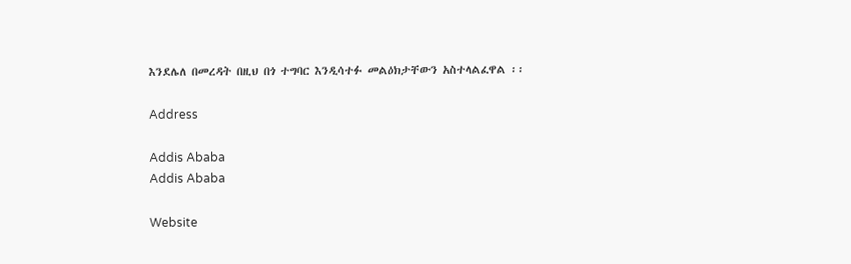እንደሌለ በመረዳት በዚህ በጎ ተግባር እንዲሳተፉ መልዕክታቸውን አስተላልፈዋል ፡፡

Address

Addis Ababa
Addis Ababa

Website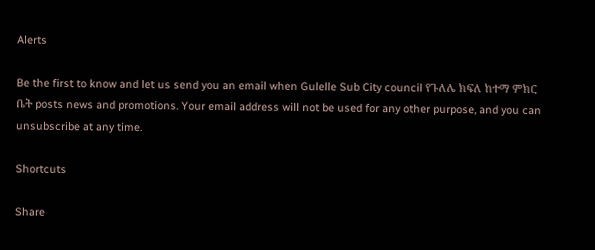Alerts

Be the first to know and let us send you an email when Gulelle Sub City council የጉለሌ ክፍለ ከተማ ምክር ቤት posts news and promotions. Your email address will not be used for any other purpose, and you can unsubscribe at any time.

Shortcuts

Share